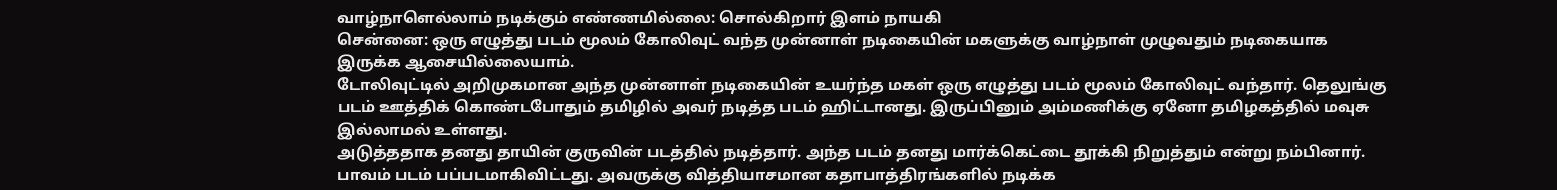வாழ்நாளெல்லாம் நடிக்கும் எண்ணமில்லை: சொல்கிறார் இளம் நாயகி
சென்னை: ஒரு எழுத்து படம் மூலம் கோலிவுட் வந்த முன்னாள் நடிகையின் மகளுக்கு வாழ்நாள் முழுவதும் நடிகையாக இருக்க ஆசையில்லையாம்.
டோலிவுட்டில் அறிமுகமான அந்த முன்னாள் நடிகையின் உயர்ந்த மகள் ஒரு எழுத்து படம் மூலம் கோலிவுட் வந்தார். தெலுங்கு படம் ஊத்திக் கொண்டபோதும் தமிழில் அவர் நடித்த படம் ஹிட்டானது. இருப்பினும் அம்மணிக்கு ஏனோ தமிழகத்தில் மவுசு இல்லாமல் உள்ளது.
அடுத்ததாக தனது தாயின் குருவின் படத்தில் நடித்தார். அந்த படம் தனது மார்க்கெட்டை தூக்கி நிறுத்தும் என்று நம்பினார். பாவம் படம் பப்படமாகிவிட்டது. அவருக்கு வித்தியாசமான கதாபாத்திரங்களில் நடிக்க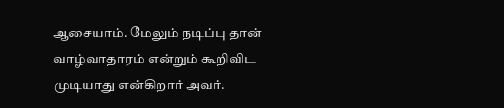ஆசையாம். மேலும் நடிப்பு தான் வாழ்வாதாரம் என்றும் கூறிவிட முடியாது என்கிறார் அவர்.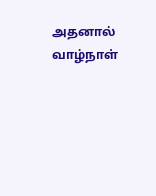அதனால் வாழ்நாள்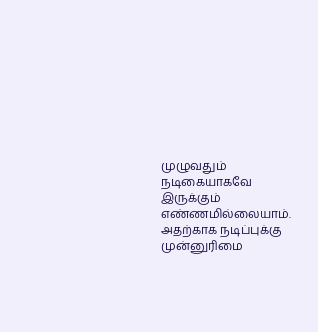முழுவதும் நடிகையாகவே இருக்கும் எண்ணமில்லையாம். அதற்காக நடிப்புக்கு முன்னுரிமை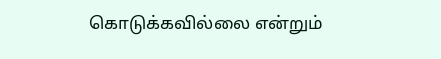கொடுக்கவில்லை என்றும்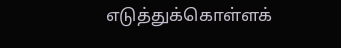எடுத்துக்கொள்ளக்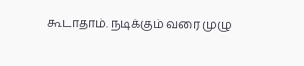கூடாதாம். நடிக்கும் வரை முழு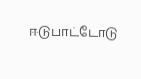ஈடுபாட்டோடு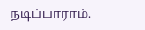நடிப்பாராம்.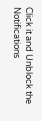Click it and Unblock the Notifications